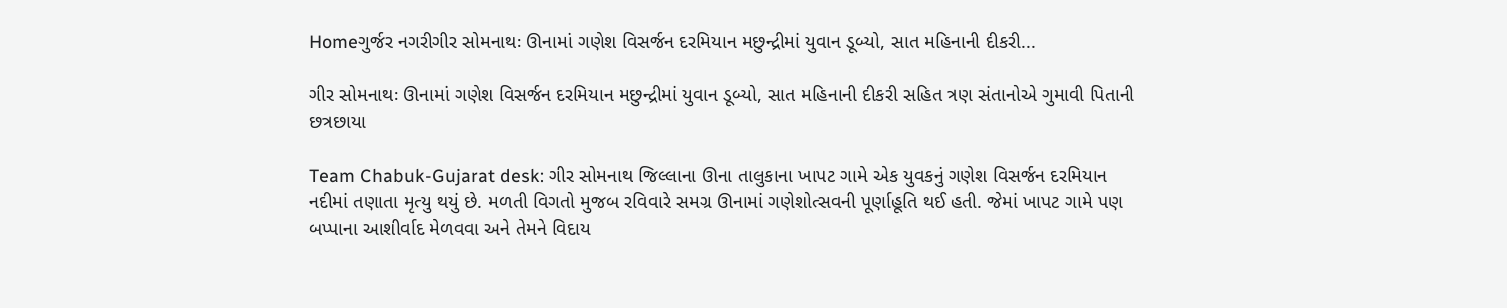Homeગુર્જર નગરીગીર સોમનાથઃ ઊનામાં ગણેશ વિસર્જન દરમિયાન મછુન્દ્રીમાં યુવાન ડૂબ્યો, સાત મહિનાની દીકરી...

ગીર સોમનાથઃ ઊનામાં ગણેશ વિસર્જન દરમિયાન મછુન્દ્રીમાં યુવાન ડૂબ્યો, સાત મહિનાની દીકરી સહિત ત્રણ સંતાનોએ ગુમાવી પિતાની છત્રછાયા

Team Chabuk-Gujarat desk: ગીર સોમનાથ જિલ્લાના ઊના તાલુકાના ખાપટ ગામે એક યુવકનું ગણેશ વિસર્જન દરમિયાન નદીમાં તણાતા મૃત્યુ થયું છે. મળતી વિગતો મુજબ રવિવારે સમગ્ર ઊનામાં ગણેશોત્સવની પૂર્ણાહૂતિ થઈ હતી. જેમાં ખાપટ ગામે પણ બપ્પાના આશીર્વાદ મેળવવા અને તેમને વિદાય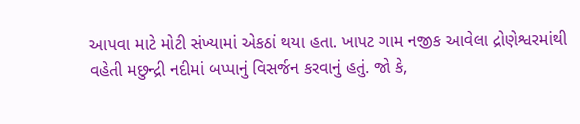આપવા માટે મોટી સંખ્યામાં એકઠાં થયા હતા. ખાપટ ગામ નજીક આવેલા દ્રોણેશ્વરમાંથી વહેતી મછુન્દ્રી નદીમાં બપ્પાનું વિસર્જન કરવાનું હતું. જો કે,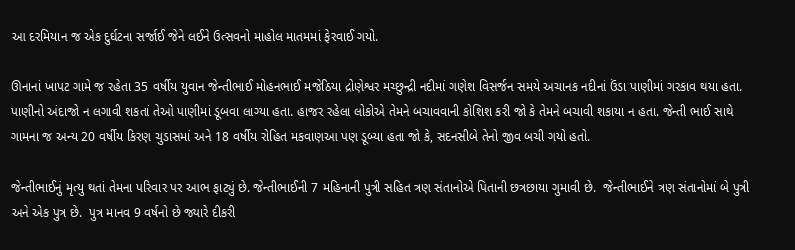આ દરમિયાન જ એક દુર્ઘટના સર્જાઈ જેને લઈને ઉત્સવનો માહોલ માતમમાં ફેરવાઈ ગયો.

ઊનાનાં ખાપટ ગામે જ રહેતા 35 વર્ષીય યુવાન જેન્તીભાઈ મોહનભાઈ મજેઠિયા દ્રોણેશ્વર મચ્છુન્દ્રી નદીમાં ગણેશ વિસર્જન સમયે અચાનક નદીનાં ઉંડા પાણીમાં ગરકાવ થયા હતા. પાણીનો અંદાજો ન લગાવી શકતાં તેઓ પાણીમાં ડૂબવા લાગ્યા હતા. હાજર રહેલા લોકોએ તેમને બચાવવાની કોશિશ કરી જો કે તેમને બચાવી શકાયા ન હતા. જેન્તી ભાઈ સાથે ગામના જ અન્ય 20 વર્ષીય કિરણ ચુડાસમાં અને 18 વર્ષીય રોહિત મકવાણઆ પણ ડૂબ્યા હતા જો કે, સદનસીબે તેનો જીવ બચી ગયો હતો.

જેન્તીભાઈનું મૃત્યુ થતાં તેમના પરિવાર પર આભ ફાટ્યું છે. જેન્તીભાઈની 7 મહિનાની પુત્રી સહિત ત્રણ સંતાનોએ પિતાની છત્રછાયા ગુમાવી છે.  જેન્તીભાઈને ત્રણ સંતાનોમાં બે પુત્રી અને એક પુત્ર છે.  પુત્ર માનવ 9 વર્ષનો છે જ્યારે દીકરી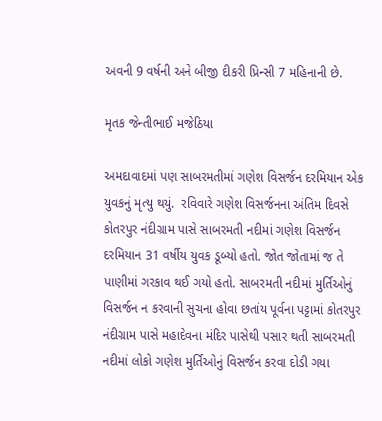અવની 9 વર્ષની અને બીજી દીકરી પ્રિન્સી 7 મહિનાની છે.

મૃતક જેન્તીભાઈ મજેઠિયા

અમદાવાદમાં પણ સાબરમતીમાં ગણેશ વિસર્જન દરમિયાન એક યુવકનું મૃત્યુ થયું.  રવિવારે ગણેશ વિસર્જનના અંતિમ દિવસે કોતરપુર નંદીગ્રામ પાસે સાબરમતી નદીમાં ગણેશ વિસર્જન દરમિયાન 31 વર્ષીય યુવક ડૂબ્યો હતો. જોત જોતામાં જ તે પાણીમાં ગરકાવ થઈ ગયો હતો. સાબરમતી નદીમાં મુર્તિઓનું વિસર્જન ન કરવાની સુચના હોવા છતાંય પૂર્વના પટ્ટામાં કોતરપુર નંદીગ્રામ પાસે મહાદેવના મંદિર પાસેથી પસાર થતી સાબરમતી નદીમાં લોકો ગણેશ મુર્તિઓનું વિસર્જન કરવા દોડી ગયા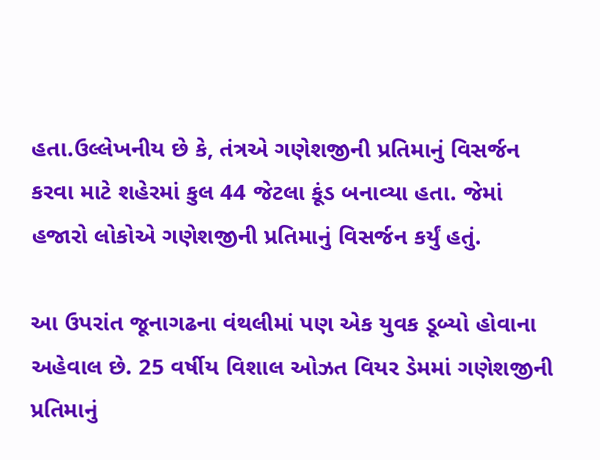હતા.ઉલ્લેખનીય છે કે, તંત્રએ ગણેશજીની પ્રતિમાનું વિસર્જન કરવા માટે શહેરમાં કુલ 44 જેટલા કૂંડ બનાવ્યા હતા. જેમાં હજારો લોકોએ ગણેશજીની પ્રતિમાનું વિસર્જન કર્યું હતું.

આ ઉપરાંત જૂનાગઢના વંથલીમાં પણ એક યુવક ડૂબ્યો હોવાના અહેવાલ છે. 25 વર્ષીય વિશાલ ઓઝત વિયર ડેમમાં ગણેશજીની પ્રતિમાનું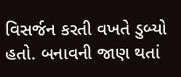વિસર્જન કરતી વખતે ડુબ્યો હતો. બનાવની જાણ થતાં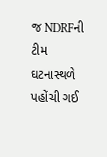જ NDRFની ટીમ ઘટનાસ્થળે પહોંચી ગઈ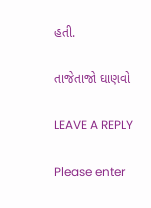હતી.

તાજેતાજો ઘાણવો

LEAVE A REPLY

Please enter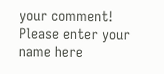your comment!
Please enter your name here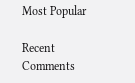Most Popular

Recent Comments